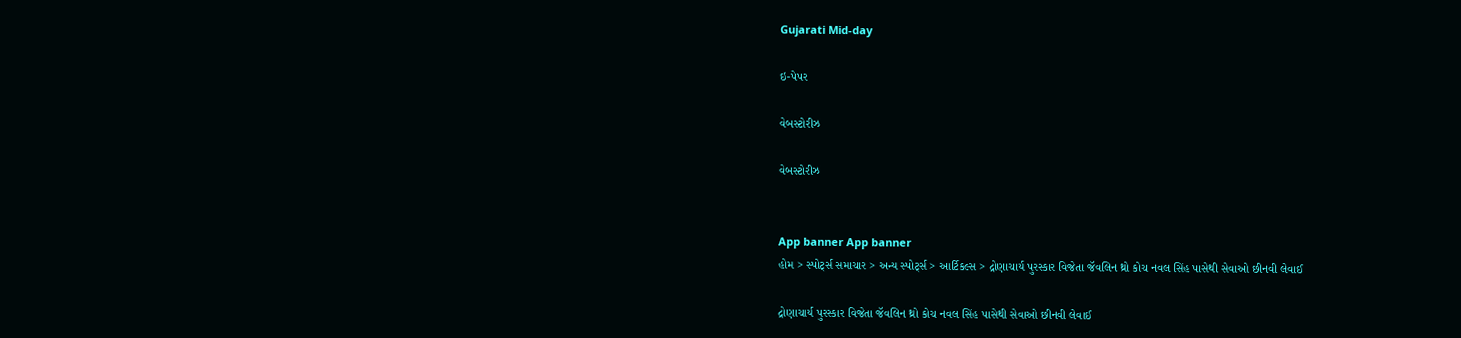Gujarati Mid-day

ઇ-પેપર

વેબસ્ટોરીઝ

વેબસ્ટોરીઝ


App banner App banner
હોમ > સ્પોર્ટ્સ સમાચાર > અન્ય સ્પોર્ટ્સ > આર્ટિકલ્સ > દ્રોણાચાર્ય પુરસ્કાર વિજેતા જૅવલિન થ્રો કોચ નવલ સિંહ પાસેથી સેવાઓ છીનવી લેવાઈ

દ્રોણાચાર્ય પુરસ્કાર વિજેતા જૅવલિન થ્રો કોચ નવલ સિંહ પાસેથી સેવાઓ છીનવી લેવાઈ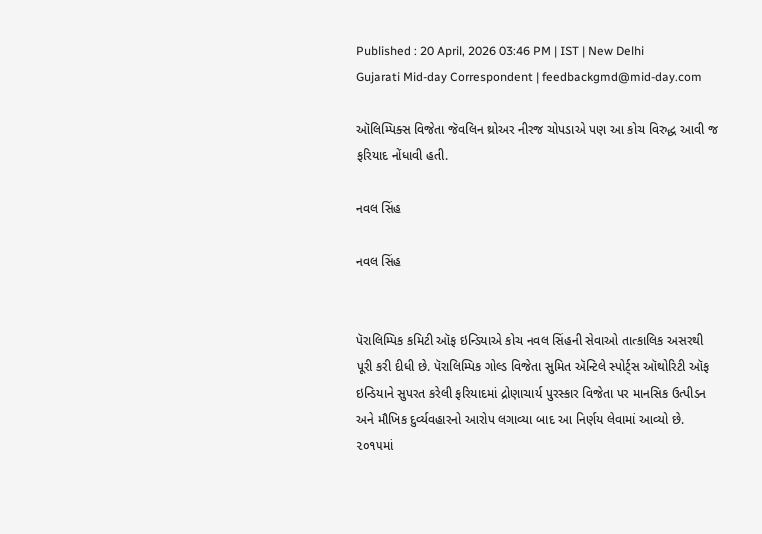Published : 20 April, 2026 03:46 PM | IST | New Delhi
Gujarati Mid-day Correspondent | feedbackgmd@mid-day.com

ઑલિમ્પિક્સ વિજેતા જૅવલિન થ્રોઅર નીરજ ચોપડાએ પણ આ કોચ વિરુદ્ધ આવી જ ફરિયાદ નોંધાવી હતી.

નવલ સિંહ

નવલ સિંહ


પૅરાલિમ્પિક કમિટી ઑફ ઇન્ડિયાએ કોચ નવલ સિંહની સેવાઓ તાત્કાલિક અસરથી પૂરી કરી દીધી છે. પૅરાલિમ્પિક ગોલ્ડ વિજેતા સુમિત ઍન્ટિલે સ્પોર્ટ્સ ઑથોરિટી ઑફ ઇન્ડિયાને સુપરત કરેલી ફરિયાદમાં દ્રોણાચાર્ય પુરસ્કાર વિજેતા પર માનસિક ઉત્પીડન અને મૌખિક દુર્વ્યવહારનો આરોપ લગાવ્યા બાદ આ નિર્ણય લેવામાં આવ્યો છે. ૨૦૧૫માં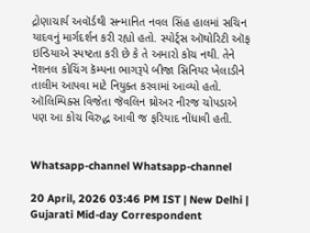દ્રોણાચાર્ય અવૉર્ડથી સન્માનિત નવલ સિંહ હાલમાં સચિન યાદવનું માર્ગદર્શન કરી રહ્યો હતો. સ્પોર્ટ્સ ઑથોરિટી ઑફ ઇન્ડિયાએ સ્પષ્ટતા કરી છે કે તે અમારો કોચ નથી. તેને નૅશનલ કોચિંગ કૅમ્પના ભાગરૂપે બીજા સિનિયર ખેલાડીને તાલીમ આપવા માટે નિયુક્ત કરવામાં આવ્યો હતો. ઑલિમ્પિક્સ વિજેતા જૅવલિન થ્રોઅર નીરજ ચોપડાએ પણ આ કોચ વિરુદ્ધ આવી જ ફરિયાદ નોંધાવી હતી.


Whatsapp-channel Whatsapp-channel

20 April, 2026 03:46 PM IST | New Delhi | Gujarati Mid-day Correspondent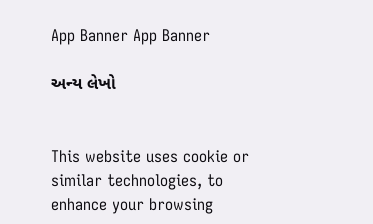App Banner App Banner

અન્ય લેખો


This website uses cookie or similar technologies, to enhance your browsing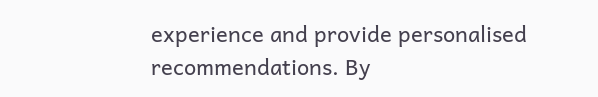experience and provide personalised recommendations. By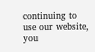continuing to use our website, you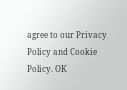agree to our Privacy Policy and Cookie Policy. OK